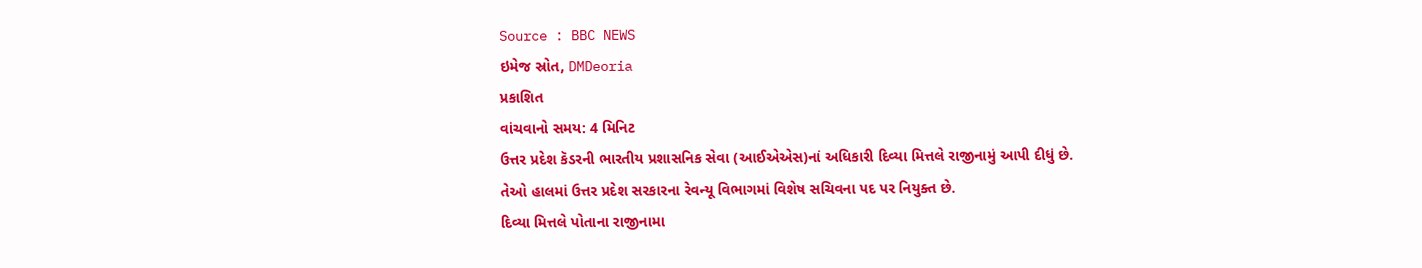Source : BBC NEWS
ઇમેજ સ્રોત, DMDeoria
પ્રકાશિત
વાંચવાનો સમય: 4 મિનિટ
ઉત્તર પ્રદેશ કૅડરની ભારતીય પ્રશાસનિક સેવા (આઈએએસ)નાં અધિકારી દિવ્યા મિત્તલે રાજીનામું આપી દીધું છે. તેઓ હાલમાં ઉત્તર પ્રદેશ સરકારના રેવન્યૂ વિભાગમાં વિશેષ સચિવના પદ પર નિયુક્ત છે.
દિવ્યા મિત્તલે પોતાના રાજીનામા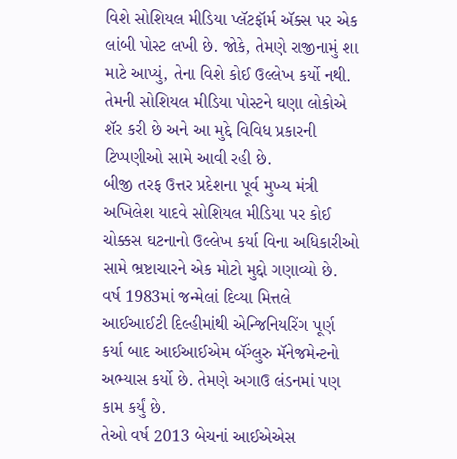વિશે સોશિયલ મીડિયા પ્લૅટફૉર્મ ઍક્સ પર એક લાંબી પોસ્ટ લખી છે. જોકે, તેમણે રાજીનામું શા માટે આપ્યું, તેના વિશે કોઈ ઉલ્લેખ કર્યો નથી.
તેમની સોશિયલ મીડિયા પોસ્ટને ઘણા લોકોએ શૅર કરી છે અને આ મુદ્દે વિવિધ પ્રકારની ટિપ્પણીઓ સામે આવી રહી છે.
બીજી તરફ ઉત્તર પ્રદેશના પૂર્વ મુખ્ય મંત્રી અખિલેશ યાદવે સોશિયલ મીડિયા પર કોઈ ચોક્કસ ઘટનાનો ઉલ્લેખ કર્યા વિના અધિકારીઓ સામે ભ્રષ્ટાચારને એક મોટો મુદ્દો ગણાવ્યો છે.
વર્ષ 1983માં જન્મેલાં દિવ્યા મિત્તલે આઈઆઈટી દિલ્હીમાંથી એન્જિનિયરિંગ પૂર્ણ કર્યા બાદ આઈઆઈએમ બૅંગ્લુરુ મૅનેજમેન્ટનો અભ્યાસ કર્યો છે. તેમણે અગાઉ લંડનમાં પણ કામ કર્યું છે.
તેઓ વર્ષ 2013 બેચનાં આઈએએસ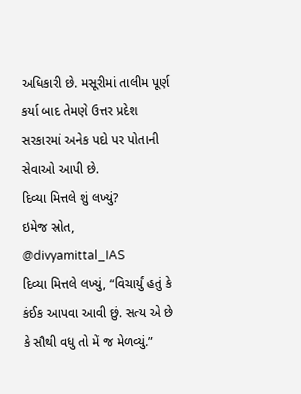અધિકારી છે. મસૂરીમાં તાલીમ પૂર્ણ કર્યા બાદ તેમણે ઉત્તર પ્રદેશ સરકારમાં અનેક પદો પર પોતાની સેવાઓ આપી છે.
દિવ્યા મિત્તલે શું લખ્યું?
ઇમેજ સ્રોત, @divyamittal_IAS
દિવ્યા મિત્તલે લખ્યું, “વિચાર્યું હતું કે કંઈક આપવા આવી છું. સત્ય એ છે કે સૌથી વધુ તો મેં જ મેળવ્યું.”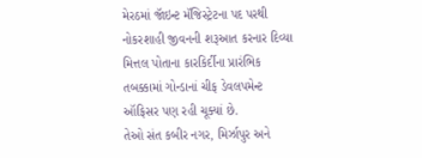મેરઠમાં જૉઇન્ટ મૅજિસ્ટ્રેટના પદ પરથી નોકરશાહી જીવનની શરૂઆત કરનાર દિવ્યા મિત્તલ પોતાના કારકિર્દીના પ્રારંભિક તબક્કામાં ગોન્ડાનાં ચીફ ડેવલપમેન્ટ ઑફિસર પણ રહી ચૂક્યાં છે.
તેઓ સંત કબીર નગર, મિર્ઝાપુર અને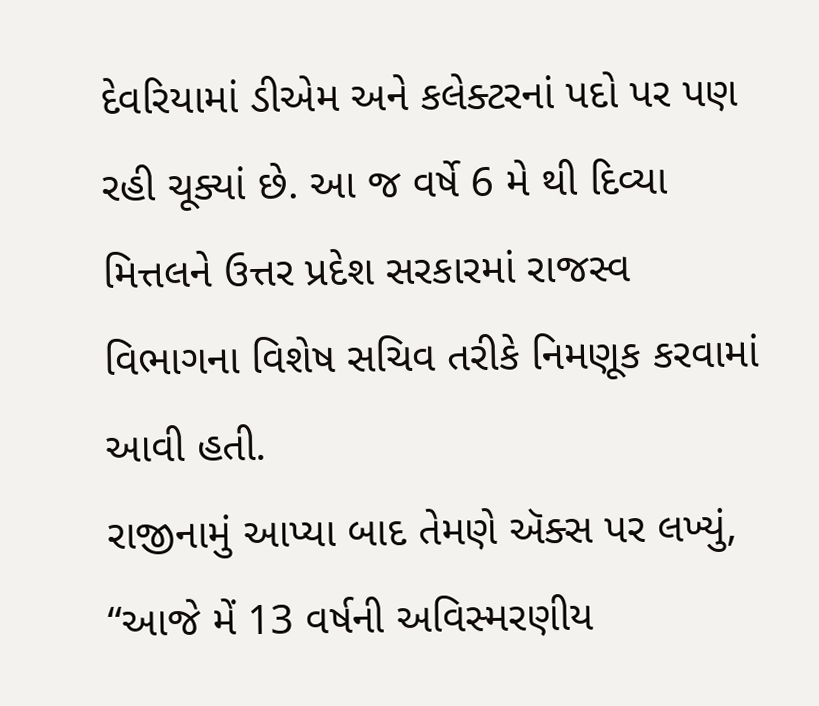દેવરિયામાં ડીએમ અને કલેક્ટરનાં પદો પર પણ રહી ચૂક્યાં છે. આ જ વર્ષે 6 મે થી દિવ્યા મિત્તલને ઉત્તર પ્રદેશ સરકારમાં રાજસ્વ વિભાગના વિશેષ સચિવ તરીકે નિમણૂક કરવામાં આવી હતી.
રાજીનામું આપ્યા બાદ તેમણે ઍક્સ પર લખ્યું, “આજે મેં 13 વર્ષની અવિસ્મરણીય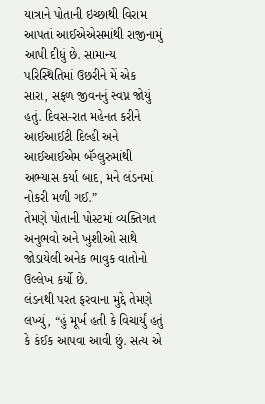યાત્રાને પોતાની ઇચ્છાથી વિરામ આપતાં આઈએએસમાંથી રાજીનામું આપી દીધું છે. સામાન્ય પરિસ્થિતિમાં ઉછરીને મેં એક સારા, સફળ જીવનનું સ્વપ્ન જોયું હતું. દિવસ-રાત મહેનત કરીને આઈઆઈટી દિલ્હી અને આઈઆઈએમ બૅંગ્લુરુમાંથી અભ્યાસ કર્યા બાદ, મને લંડનમાં નોકરી મળી ગઈ.”
તેમણે પોતાની પોસ્ટમાં વ્યક્તિગત અનુભવો અને ખુશીઓ સાથે જોડાયેલી અનેક ભાવુક વાતોનો ઉલ્લેખ કર્યો છે.
લંડનથી પરત ફરવાના મુદ્દે તેમણે લખ્યું, “હું મૂર્ખ હતી કે વિચાર્યું હતું કે કંઈક આપવા આવી છું. સત્ય એ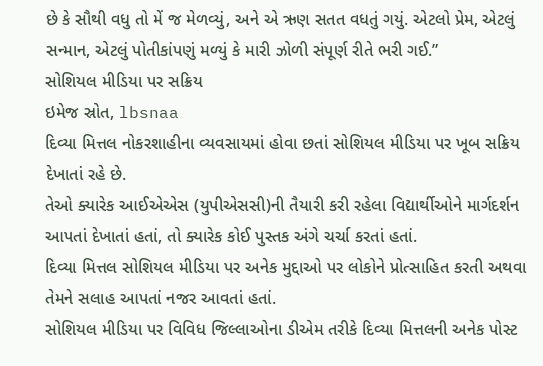છે કે સૌથી વધુ તો મેં જ મેળવ્યું, અને એ ઋણ સતત વધતું ગયું. એટલો પ્રેમ, એટલું સન્માન, એટલું પોતીકાંપણું મળ્યું કે મારી ઝોળી સંપૂર્ણ રીતે ભરી ગઈ.”
સોશિયલ મીડિયા પર સક્રિય
ઇમેજ સ્રોત, lbsnaa
દિવ્યા મિત્તલ નોકરશાહીના વ્યવસાયમાં હોવા છતાં સોશિયલ મીડિયા પર ખૂબ સક્રિય દેખાતાં રહે છે.
તેઓ ક્યારેક આઈએએસ (યુપીએસસી)ની તૈયારી કરી રહેલા વિદ્યાર્થીઓને માર્ગદર્શન આપતાં દેખાતાં હતાં, તો ક્યારેક કોઈ પુસ્તક અંગે ચર્ચા કરતાં હતાં.
દિવ્યા મિત્તલ સોશિયલ મીડિયા પર અનેક મુદ્દાઓ પર લોકોને પ્રોત્સાહિત કરતી અથવા તેમને સલાહ આપતાં નજર આવતાં હતાં.
સોશિયલ મીડિયા પર વિવિધ જિલ્લાઓના ડીએમ તરીકે દિવ્યા મિત્તલની અનેક પોસ્ટ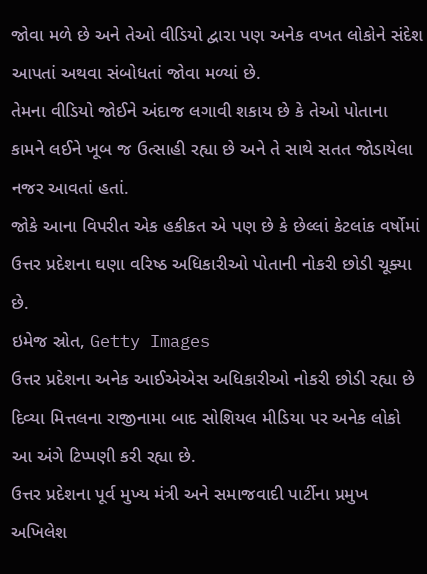જોવા મળે છે અને તેઓ વીડિયો દ્વારા પણ અનેક વખત લોકોને સંદેશ આપતાં અથવા સંબોધતાં જોવા મળ્યાં છે.
તેમના વીડિયો જોઈને અંદાજ લગાવી શકાય છે કે તેઓ પોતાના કામને લઈને ખૂબ જ ઉત્સાહી રહ્યા છે અને તે સાથે સતત જોડાયેલા નજર આવતાં હતાં.
જોકે આના વિપરીત એક હકીકત એ પણ છે કે છેલ્લાં કેટલાંક વર્ષોમાં ઉત્તર પ્રદેશના ઘણા વરિષ્ઠ અધિકારીઓ પોતાની નોકરી છોડી ચૂક્યા છે.
ઇમેજ સ્રોત, Getty Images
ઉત્તર પ્રદેશના અનેક આઈએએસ અધિકારીઓ નોકરી છોડી રહ્યા છે
દિવ્યા મિત્તલના રાજીનામા બાદ સોશિયલ મીડિયા પર અનેક લોકો આ અંગે ટિપ્પણી કરી રહ્યા છે.
ઉત્તર પ્રદેશના પૂર્વ મુખ્ય મંત્રી અને સમાજવાદી પાર્ટીના પ્રમુખ અખિલેશ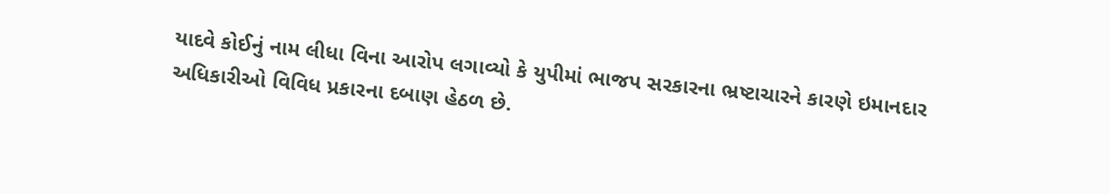યાદવે કોઈનું નામ લીધા વિના આરોપ લગાવ્યો કે યુપીમાં ભાજપ સરકારના ભ્રષ્ટાચારને કારણે ઇમાનદાર અધિકારીઓ વિવિધ પ્રકારના દબાણ હેઠળ છે.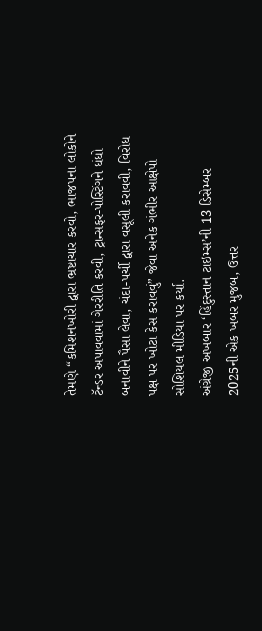તેમણે “કમિશનખોરી દ્વારા ભ્રષ્ટાચાર કરવો, ભાજપના લોકોને ટૅન્ડર અપાવવામાં ગેરરીતિ કરવી, ટ્રાન્સફર-પોસ્ટિંગને ધંધો બનાવીને પૈસા લેવા, ચંદા-પર્ચી દ્વારા વસૂલી કરાવવી, વિરોધ પક્ષ પર ખોટા કેસ કરાવવું” જેવા અનેક ગંભીર આક્ષેપો સોશિયલ મીડિયા પર કર્યા.
અંગ્રેજી અખબાર ‘હિંદુસ્તાન ટાઇમ્સ’ની 13 ડિસેમ્બર 2025ની એક ખબર મુજબ, ઉત્તર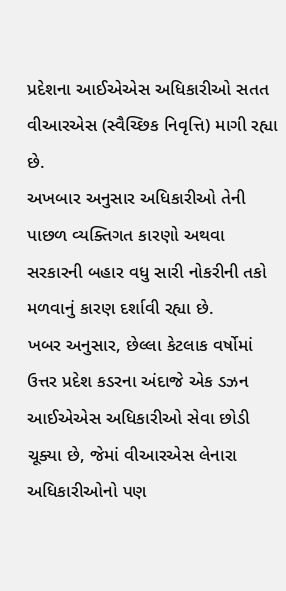પ્રદેશના આઈએએસ અધિકારીઓ સતત વીઆરએસ (સ્વૈચ્છિક નિવૃત્તિ) માગી રહ્યા છે.
અખબાર અનુસાર અધિકારીઓ તેની પાછળ વ્યક્તિગત કારણો અથવા સરકારની બહાર વધુ સારી નોકરીની તકો મળવાનું કારણ દર્શાવી રહ્યા છે.
ખબર અનુસાર, છેલ્લા કેટલાક વર્ષોમાં ઉત્તર પ્રદેશ કડરના અંદાજે એક ડઝન આઈએએસ અધિકારીઓ સેવા છોડી ચૂક્યા છે, જેમાં વીઆરએસ લેનારા અધિકારીઓનો પણ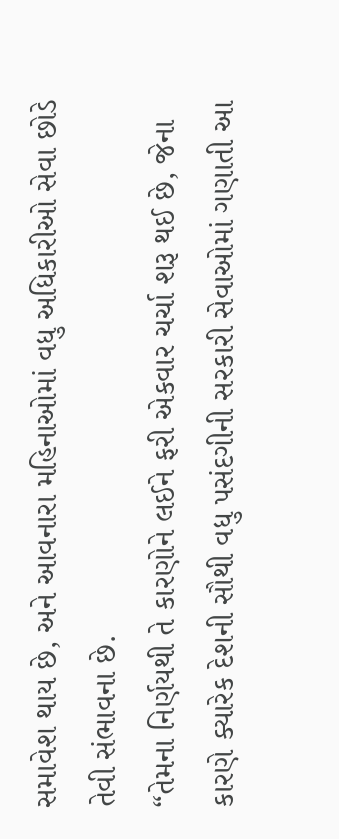સમાવેશ થાય છે, અને આવનારા મહિનાઓમાં વધુ અધિકારીઓ સેવા છોડે તેવી સંભાવના છે.
“તેમના નિર્ણયથી તે કારણોને લઈને ફરી એકવાર ચર્ચા શરૂ થઈ છે, જેના કારણે ક્યારેક દેશની સૌથી વધુ પસંદગીની સરકારી સેવાઓમાં ગણાતી આ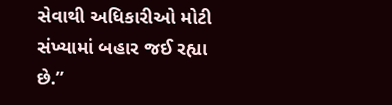સેવાથી અધિકારીઓ મોટી સંખ્યામાં બહાર જઈ રહ્યા છે.”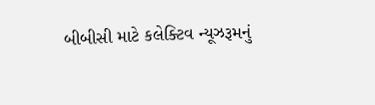બીબીસી માટે કલેક્ટિવ ન્યૂઝરૂમનું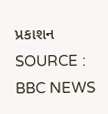પ્રકાશન
SOURCE : BBC NEWS